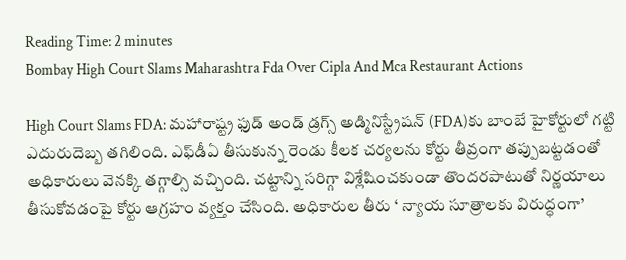Reading Time: 2 minutes
Bombay High Court Slams Maharashtra Fda Over Cipla And Mca Restaurant Actions

High Court Slams FDA: మహారాష్ట్ర ఫుడ్‌ అండ్‌ డ్రగ్స్‌ అడ్మినిస్ట్రేషన్‌ (FDA)కు బాంబే హైకోర్టులో గట్టి ఎదురుదెబ్బ తగిలింది. ఎఫ్‌డీఏ తీసుకున్న రెండు కీలక చర్యలను కోర్టు తీవ్రంగా తప్పుబట్టడంతో అధికారులు వెనక్కి తగ్గాల్సి వచ్చింది. చట్టాన్ని సరిగ్గా విశ్లేషించకుండా తొందరపాటుతో నిర్ణయాలు తీసుకోవడంపై కోర్టు ఆగ్రహం వ్యక్తం చేసింది. అధికారుల తీరు ‘ న్యాయ సూత్రాలకు విరుద్ధంగా’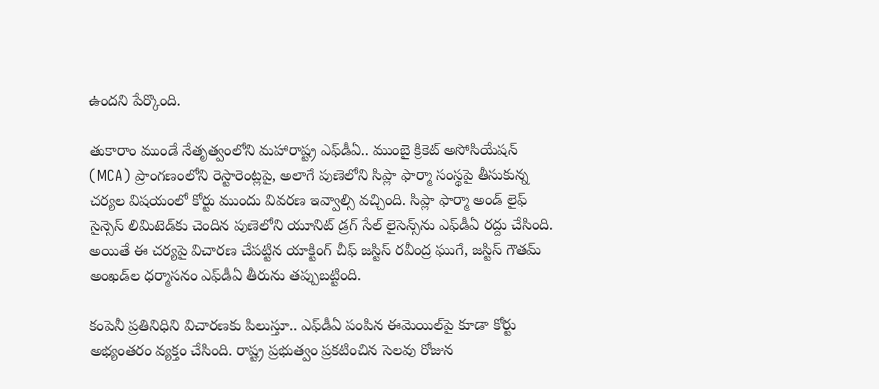ఉందని పేర్కొంది.

తుకారాం ముండే నేతృత్వంలోని మహారాష్ట్ర ఎఫ్‌డీఏ.. ముంబై క్రికెట్‌ అసోసియేషన్‌ (MCA) ప్రాంగణంలోని రెస్టారెంట్లపై, అలాగే పుణెలోని సిప్లా ఫార్మా సంస్థపై తీసుకున్న చర్యల విషయంలో కోర్టు ముందు వివరణ ఇవ్వాల్సి వచ్చింది. సిప్లా ఫార్మా అండ్‌ లైఫ్‌ సైన్సెస్‌ లిమిటెడ్‌కు చెందిన పుణెలోని యూనిట్‌ డ్రగ్‌ సేల్‌ లైసెన్స్‌ను ఎఫ్‌డీఏ రద్దు చేసింది. అయితే ఈ చర్యపై విచారణ చేపట్టిన యాక్టింగ్‌ చీఫ్‌ జస్టిస్‌ రవీంద్ర ఘుగే, జస్టిస్‌ గౌతమ్‌ అంఖడ్‌ల ధర్మాసనం ఎఫ్‌డీఏ తీరును తప్పుబట్టింది.

కంపెనీ ప్రతినిధిని విచారణకు పిలుస్తూ.. ఎఫ్‌డీఏ పంపిన ఈమెయిల్‌పై కూడా కోర్టు అభ్యంతరం వ్యక్తం చేసింది. రాష్ట్ర ప్రభుత్వం ప్రకటించిన సెలవు రోజున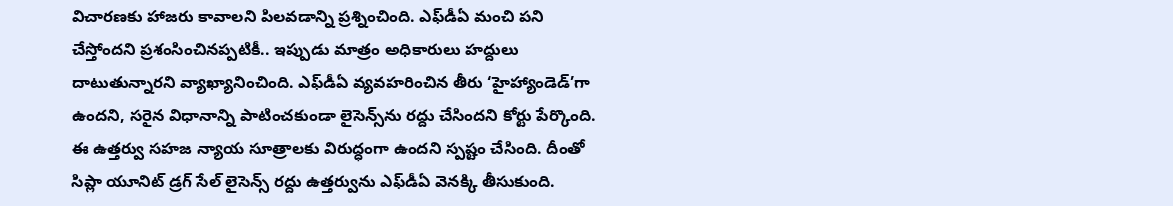విచారణకు హాజరు కావాలని పిలవడాన్ని ప్రశ్నించింది. ఎఫ్‌డీఏ మంచి పని చేస్తోందని ప్రశంసించినప్పటికీ.. ఇప్పుడు మాత్రం అధికారులు హద్దులు దాటుతున్నారని వ్యాఖ్యానించింది. ఎఫ్‌డీఏ వ్యవహరించిన తీరు ‘హైహ్యాండెడ్‌’గా ఉందని, సరైన విధానాన్ని పాటించకుండా లైసెన్స్‌ను రద్దు చేసిందని కోర్టు పేర్కొంది. ఈ ఉత్తర్వు సహజ న్యాయ సూత్రాలకు విరుద్ధంగా ఉందని స్పష్టం చేసింది. దీంతో సిప్లా యూనిట్‌ డ్రగ్‌ సేల్‌ లైసెన్స్‌ రద్దు ఉత్తర్వును ఎఫ్‌డీఏ వెనక్కి తీసుకుంది.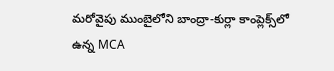మరోవైపు ముంబైలోని బాంద్రా-కుర్లా కాంప్లెక్స్‌లో ఉన్న MCA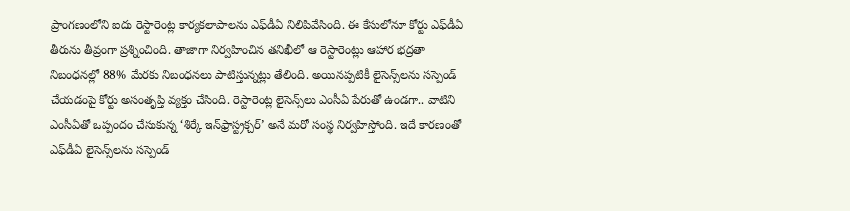ప్రాంగణంలోని ఐదు రెస్టారెంట్ల కార్యకలాపాలను ఎఫ్‌డీఏ నిలిపివేసింది. ఈ కేసులోనూ కోర్టు ఎఫ్‌డీఏ తీరును తీవ్రంగా ప్రశ్నించింది. తాజాగా నిర్వహించిన తనిఖీలో ఆ రెస్టారెంట్లు ఆహార భద్రతా నిబంధనల్లో 88% మేరకు నిబంధనలు పాటిస్తున్నట్లు తేలింది. అయినప్పటికీ లైసెన్స్‌లను సస్పెండ్‌ చేయడంపై కోర్టు అసంతృప్తి వ్యక్తం చేసింది. రెస్టారెంట్ల లైసెన్స్‌లు ఎంసీఏ పేరుతో ఉండగా.. వాటిని ఎంసీఏతో ఒప్పందం చేసుకున్న ‘శిర్కే ఇన్‌ఫ్రాస్ట్రక్చర్‌’ అనే మరో సంస్థ నిర్వహిస్తోంది. ఇదే కారణంతో ఎఫ్‌డీఏ లైసెన్స్‌లను సస్పెండ్‌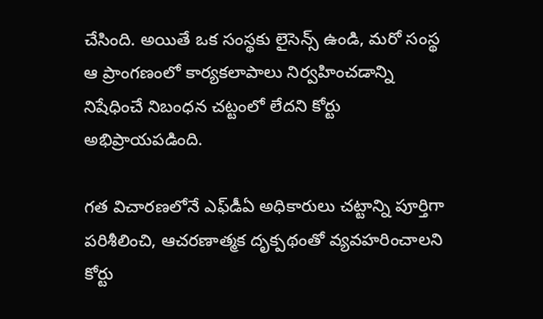చేసింది. అయితే ఒక సంస్థకు లైసెన్స్‌ ఉండి, మరో సంస్థ ఆ ప్రాంగణంలో కార్యకలాపాలు నిర్వహించడాన్ని నిషేధించే నిబంధన చట్టంలో లేదని కోర్టు అభిప్రాయపడింది.

గత విచారణలోనే ఎఫ్‌డీఏ అధికారులు చట్టాన్ని పూర్తిగా పరిశీలించి, ఆచరణాత్మక దృక్పథంతో వ్యవహరించాలని కోర్టు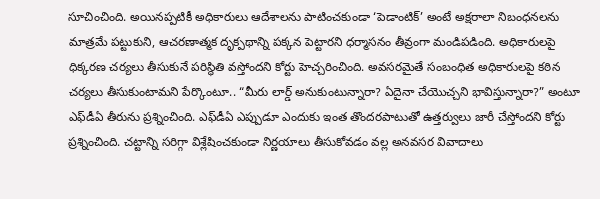సూచించింది. అయినప్పటికీ అధికారులు ఆదేశాలను పాటించకుండా ‘పెడాంటిక్‌’ అంటే అక్షరాలా నిబంధనలను మాత్రమే పట్టుకుని, ఆచరణాత్మక దృక్పథాన్ని పక్కన పెట్టారని ధర్మాసనం తీవ్రంగా మండిపడింది. అధికారులపై ధిక్కరణ చర్యలు తీసుకునే పరిస్థితి వస్తోందని కోర్టు హెచ్చరించింది. అవసరమైతే సంబంధిత అధికారులపై కఠిన చర్యలు తీసుకుంటామని పేర్కొంటూ.. “మీరు లార్డ్‌ అనుకుంటున్నారా? ఏదైనా చేయొచ్చని భావిస్తున్నారా?” అంటూ ఎఫ్‌డీఏ తీరును ప్రశ్నించింది. ఎఫ్‌డీఏ ఎప్పుడూ ఎందుకు ఇంత తొందరపాటుతో ఉత్తర్వులు జారీ చేస్తోందని కోర్టు ప్రశ్నించింది. చట్టాన్ని సరిగ్గా విశ్లేషించకుండా నిర్ణయాలు తీసుకోవడం వల్ల అనవసర వివాదాలు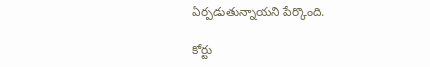ఏర్పడుతున్నాయని పేర్కొంది.

కోర్టు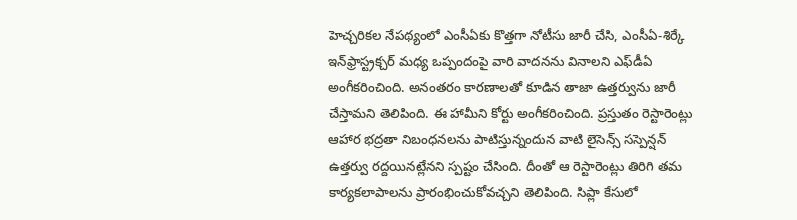హెచ్చరికల నేపథ్యంలో ఎంసీఏకు కొత్తగా నోటీసు జారీ చేసి, ఎంసీఏ-శిర్కే ఇన్‌ఫ్రాస్ట్రక్చర్‌ మధ్య ఒప్పందంపై వారి వాదనను వినాలని ఎఫ్‌డీఏ అంగీకరించింది. అనంతరం కారణాలతో కూడిన తాజా ఉత్తర్వును జారీ చేస్తామని తెలిపింది. ఈ హామీని కోర్టు అంగీకరించింది. ప్రస్తుతం రెస్టారెంట్లు ఆహార భద్రతా నిబంధనలను పాటిస్తున్నందున వాటి లైసెన్స్‌ సస్పెన్షన్‌ ఉత్తర్వు రద్దయినట్లేనని స్పష్టం చేసింది. దీంతో ఆ రెస్టారెంట్లు తిరిగి తమ కార్యకలాపాలను ప్రారంభించుకోవచ్చని తెలిపింది. సిప్లా కేసులో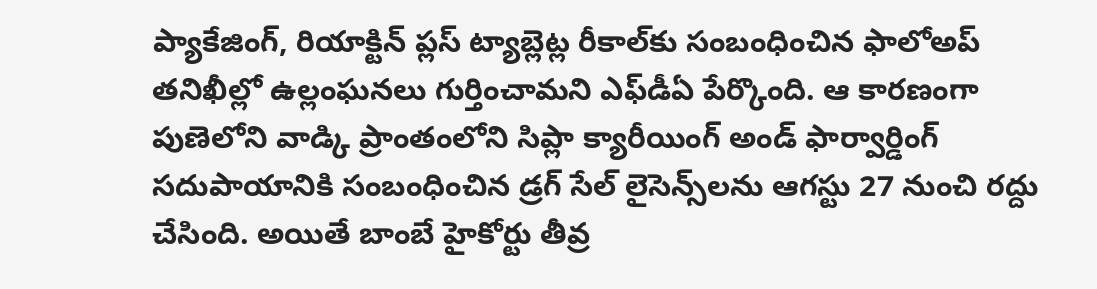ప్యాకేజింగ్‌, రియాక్టిన్‌ ప్లస్‌ ట్యాబ్లెట్ల రీకాల్‌కు సంబంధించిన ఫాలోఅప్‌ తనిఖీల్లో ఉల్లంఘనలు గుర్తించామని ఎఫ్‌డీఏ పేర్కొంది. ఆ కారణంగా పుణెలోని వాడ్కి ప్రాంతంలోని సిప్లా క్యారీయింగ్‌ అండ్‌ ఫార్వార్డింగ్‌ సదుపాయానికి సంబంధించిన డ్రగ్‌ సేల్‌ లైసెన్స్‌లను ఆగస్టు 27 నుంచి రద్దు చేసింది. అయితే బాంబే హైకోర్టు తీవ్ర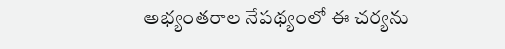అభ్యంతరాల నేపథ్యంలో ఈ చర్యను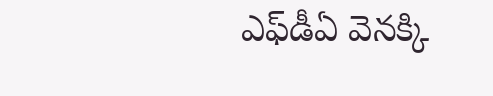ఎఫ్‌డీఏ వెనక్కి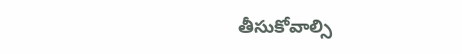తీసుకోవాల్సి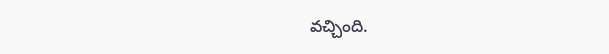వచ్చింది.